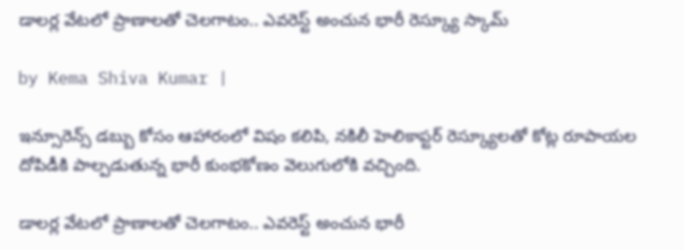డాలర్ల వేటలో ప్రాణాలతో చెలగాటం.. ఎవరెస్ట్ అంచున భారీ రెస్క్యూ స్కామ్

by Kema Shiva Kumar |

ఇన్సూరెన్స్ డబ్బు కోసం ఆహారంలో విషం కలిపి, నకిలీ హెలికాప్టర్ రెస్క్యూలతో కోట్ల రూపాయల దోపిడీకి పాల్పడుతున్న భారీ కుంభకోణం వెలుగులోకి వచ్చింది.

డాలర్ల వేటలో ప్రాణాలతో చెలగాటం.. ఎవరెస్ట్ అంచున భారీ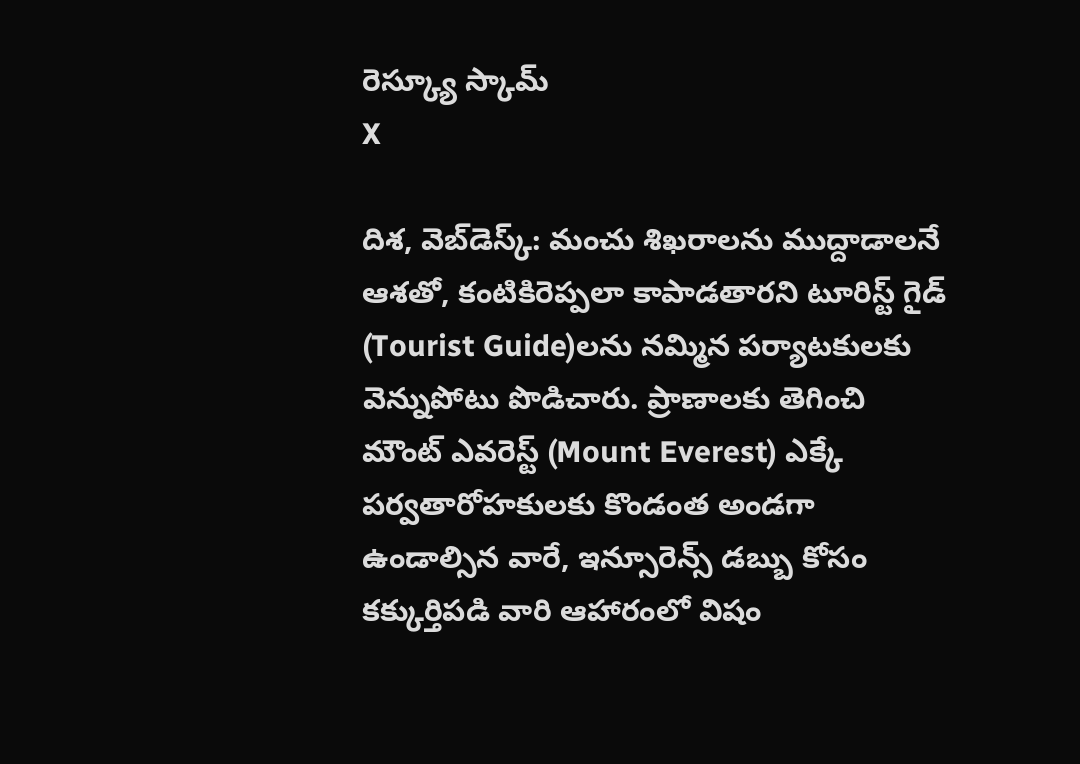రెస్క్యూ స్కామ్
X

దిశ, వెబ్‌డెస్క్: మంచు శిఖరాలను ముద్దాడాలనే ఆశతో, కంటికిరెప్పలా కాపాడతారని టూరిస్ట్ గైడ్‌ (Tourist Guide)ల‌ను నమ్మిన పర్యాటకులకు వెన్నుపోటు పొడిచారు. ప్రాణాలకు తెగించి మౌంట్ ఎవరెస్ట్ (Mount Everest) ఎక్కే పర్వతారోహకులకు కొండంత అండగా ఉండాల్సిన వారే, ఇన్సూరెన్స్ డబ్బు కోసం కక్కుర్తిపడి వారి ఆహారంలో విషం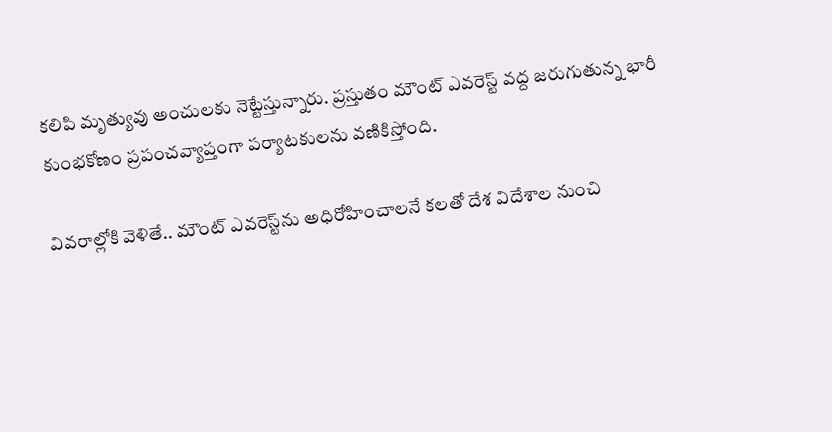కలిపి మృత్యువు అంచులకు నెట్టేస్తున్నారు. ప్రస్తుతం మౌంట్ ఎవరెస్ట్ వద్ద జరుగుతున్న భారీ కుంభకోణం ప్రపంచవ్యాప్తంగా పర్యాటకులను వణికిస్తోంది.

వివరాల్లోకి వెళితే.. మౌంట్ ఎవరెస్ట్‌ను అధిరోహించాలనే కలతో దేశ విదేశాల నుంచి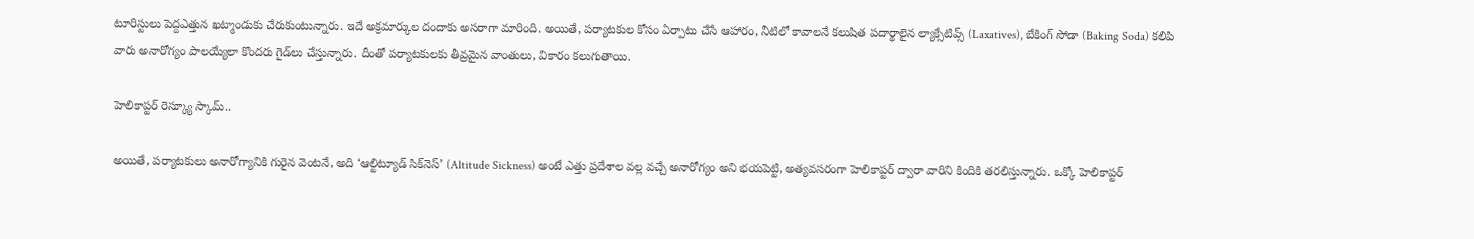టూరిస్టులు పెద్దఎత్తున ఖట్మాండుకు చేరుకుంటున్నారు. ఇదే అక్రమార్కుల దందాకు అసరాగా మారింది. అయితే, పర్యాటకుల కోసం ఏర్పాటు చేసే ఆహారం, నీటిలో కావాలనే కలుషిత పదార్థాలైన ల్యాక్సేటివ్స్ (Laxatives), బేకింగ్ సోడా (Baking Soda) కలిపి వారు అనారోగ్యం పాలయ్యేలా కొందరు గైడ్‌లు చేస్తున్నారు. దీంతో పర్యాటకులకు తీవ్రమైన వాంతులు, వికారం కలుగుతాయి.

హెలికాప్టర్ రెస్క్యూ స్కామ్..

అయితే, పర్యాటకులు అనారోగ్యానికి గురైన వెంటనే, అది ‘ఆల్టిట్యూడ్ సిక్‌నెస్’ (Altitude Sickness) అంటే ఎత్తు ప్రదేశాల వల్ల వచ్చే అనారోగ్యం అని భయపెట్టి, అత్యవసరంగా హెలికాప్టర్ ద్వారా వారిని కిందికి తరలిస్తున్నారు. ఒక్కో హెలికాప్టర్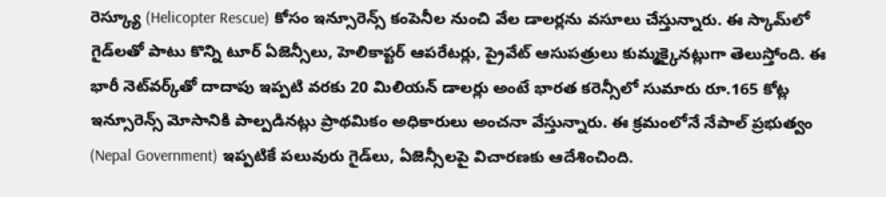రెస్క్యూ (Helicopter Rescue) కోసం ఇన్సూరెన్స్ కంపెనీల నుంచి వేల డాలర్లను వసూలు చేస్తున్నారు. ఈ స్కామ్‌లో గైడ్‌లతో పాటు కొన్ని టూర్ ఏజెన్సీలు, హెలికాప్టర్ ఆపరేటర్లు, ప్రైవేట్ ఆసుపత్రులు కుమ్మక్కైనట్లుగా తెలుస్తోంది. ఈ భారీ నెట్‌వర్క్‌తో దాదాపు ఇప్పటి వరకు 20 మిలియన్ డాలర్లు అంటే భారత కరెన్సీలో సుమారు రూ.165 కోట్ల ఇన్సూరెన్స్ మోసానికి పాల్పడినట్లు ప్రాథమికం అధికారులు అంచనా వేస్తున్నారు. ఈ క్రమంలోనే నేపాల్ ప్రభుత్వం (Nepal Government) ఇప్పటికే పలువురు గైడ్‌లు, ఏజెన్సీలపై విచారణకు ఆదేశించింది.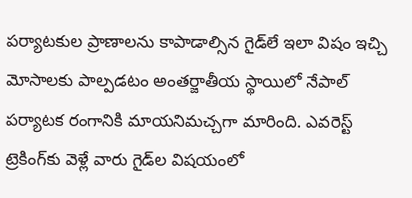పర్యాటకుల ప్రాణాలను కాపాడాల్సిన గైడ్‌లే ఇలా విషం ఇచ్చి మోసాలకు పాల్పడటం అంతర్జాతీయ స్థాయిలో నేపాల్ పర్యాటక రంగానికి మాయనిమచ్చగా మారింది. ఎవరెస్ట్ ట్రెకింగ్‌కు వెళ్లే వారు గైడ్‌ల విషయంలో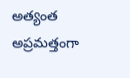అత్యంత అప్రమత్తంగా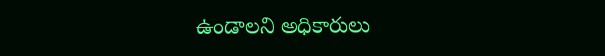ఉండాలని అధికారులు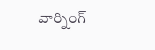వార్నింగ్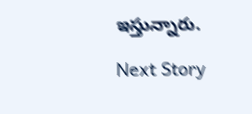ఇస్తున్నారు.

Next Story